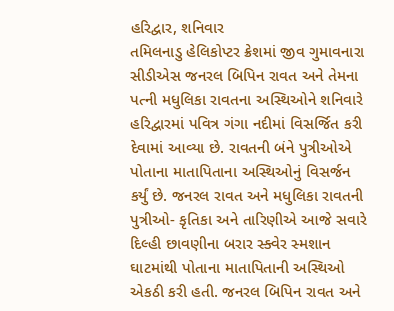હરિદ્વાર, શનિવાર
તમિલનાડુ હેલિકોપ્ટર ક્રેશમાં જીવ ગુમાવનારા સીડીએસ જનરલ બિપિન રાવત અને તેમના પત્ની મધુલિકા રાવતના અસ્થિઓને શનિવારે હરિદ્વારમાં પવિત્ર ગંગા નદીમાં વિસર્જિત કરી દેવામાં આવ્યા છે. રાવતની બંને પુત્રીઓએ પોતાના માતાપિતાના અસ્થિઓનું વિસર્જન કર્યું છે. જનરલ રાવત અને મધુલિકા રાવતની પુત્રીઓ- કૃતિકા અને તારિણીએ આજે સવારે દિલ્હી છાવણીના બરાર સ્ક્વેર સ્મશાન ઘાટમાંથી પોતાના માતાપિતાની અસ્થિઓ એકઠી કરી હતી. જનરલ બિપિન રાવત અને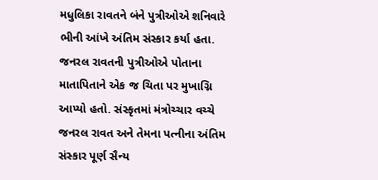મધુલિકા રાવતને બંને પુત્રીઓએ શનિવારે ભીની આંખે અંતિમ સંસ્કાર કર્યા હતા.
જનરલ રાવતની પુત્રીઓએ પોતાના માતાપિતાને એક જ ચિતા પર મુખાગ્નિ આપ્યો હતો. સંસ્કૃતમાં મંત્રોચ્ચાર વચ્ચે જનરલ રાવત અને તેમના પત્નીના અંતિમ સંસ્કાર પૂર્ણ સૈન્ય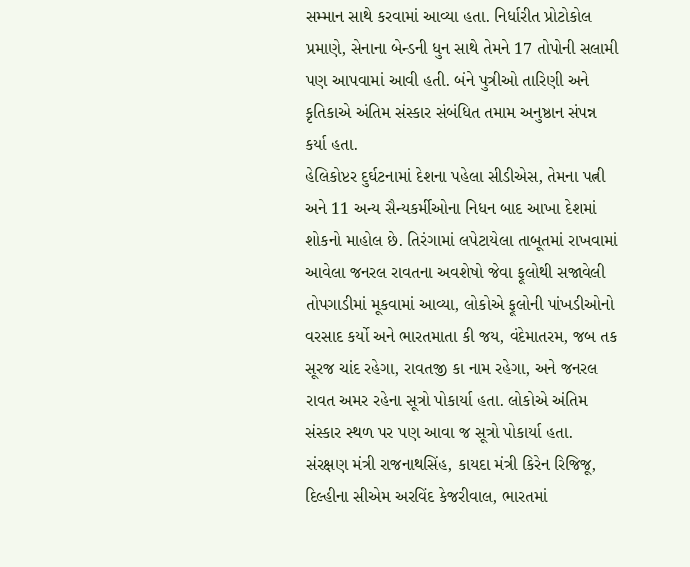સમ્માન સાથે કરવામાં આવ્યા હતા. નિર્ધારીત પ્રોટોકોલ પ્રમાણે, સેનાના બેન્ડની ધુન સાથે તેમને 17 તોપોની સલામી પણ આપવામાં આવી હતી. બંને પુત્રીઓ તારિણી અને કૃતિકાએ અંતિમ સંસ્કાર સંબંધિત તમામ અનુષ્ઠાન સંપન્ન કર્યા હતા.
હેલિકોપ્ટર દુર્ઘટનામાં દેશના પહેલા સીડીએસ, તેમના પત્ની અને 11 અન્ય સૈન્યકર્મીઓના નિધન બાદ આખા દેશમાં શોકનો માહોલ છે. તિરંગામાં લપેટાયેલા તાબૂતમાં રાખવામાં આવેલા જનરલ રાવતના અવશેષો જેવા ફૂલોથી સજાવેલી તોપગાડીમાં મૂકવામાં આવ્યા, લોકોએ ફૂલોની પાંખડીઓનો વરસાદ કર્યો અને ભારતમાતા કી જય, વંદેમાતરમ, જબ તક સૂરજ ચાંદ રહેગા, રાવતજી કા નામ રહેગા, અને જનરલ રાવત અમર રહેના સૂત્રો પોકાર્યા હતા. લોકોએ અંતિમ સંસ્કાર સ્થળ પર પણ આવા જ સૂત્રો પોકાર્યા હતા.
સંરક્ષણ મંત્રી રાજનાથસિંહ, કાયદા મંત્રી કિરેન રિજિજૂ, દિલ્હીના સીએમ અરવિંદ કેજરીવાલ, ભારતમાં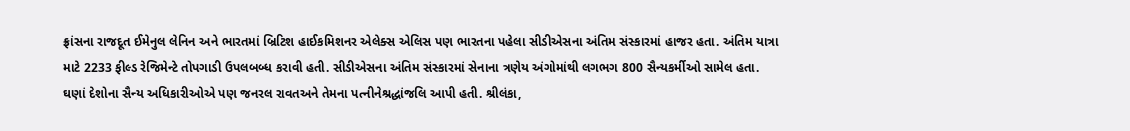ફ્રાંસના રાજદૂત ઈમેનુલ લેનિન અને ભારતમાં બ્રિટિશ હાઈકમિશનર એલેક્સ એલિસ પણ ભારતના પહેલા સીડીએસના અંતિમ સંસ્કારમાં હાજર હતા. અંતિમ યાત્રા માટે 2233 ફીલ્ડ રેજિમેન્ટે તોપગાડી ઉપલબબ્ધ કરાવી હતી. સીડીએસના અંતિમ સંસ્કારમાં સેનાના ત્રણેય અંગોમાંથી લગભગ 800 સૈન્યકર્મીઓ સામેલ હતા. ઘણાં દેશોના સૈન્ય અધિકારીઓએ પણ જનરલ રાવતઅને તેમના પત્નીનેશ્રદ્ધાંજલિ આપી હતી. શ્રીલંકા,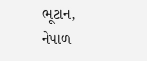ભૂટાન, નેપાળ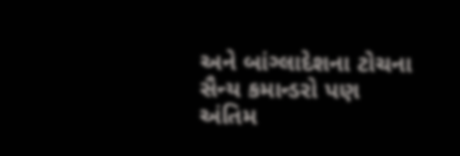અને બાંગ્લાદેશના ટોચના સૈન્ય કમાન્ડરો પણ અંતિમ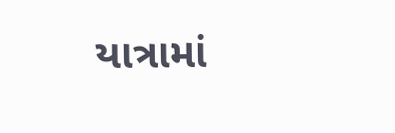યાત્રામાં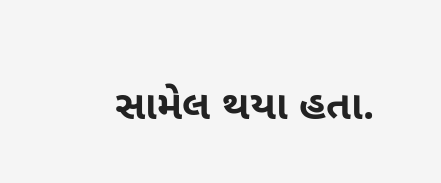સામેલ થયા હતા.